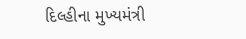દિલ્હીના મુખ્યમંત્રી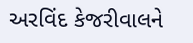અરવિંદ કેજરીવાલને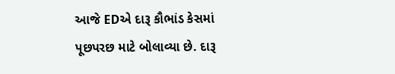આજે EDએ દારૂ કૌભાંડ કેસમાં પૂછપરછ માટે બોલાવ્યા છે. દારૂ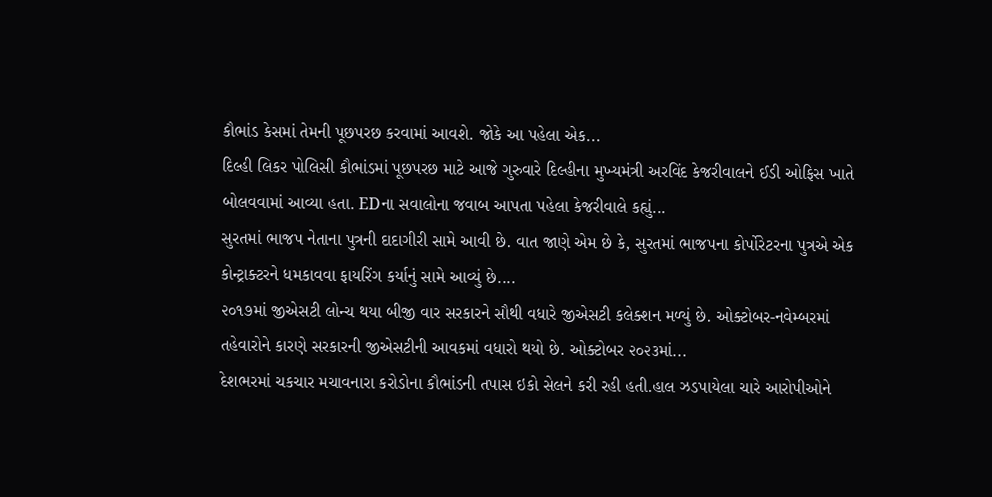કૌભાંડ કેસમાં તેમની પૂછપરછ કરવામાં આવશે. જોકે આ પહેલા એક...
દિલ્હી લિકર પોલિસી કૌભાંડમાં પૂછપરછ માટે આજે ગુરુવારે દિલ્હીના મુખ્યમંત્રી અરવિંદ કેજરીવાલને ઈડી ઓફિસ ખાતે બોલવવામાં આવ્યા હતા. EDના સવાલોના જવાબ આપતા પહેલા કેજરીવાલે કહ્યું...
સુરતમાં ભાજપ નેતાના પુત્રની દાદાગીરી સામે આવી છે. વાત જાણે એમ છે કે, સુરતમાં ભાજપના કોર્પોરેટરના પુત્રએ એક કોન્ટ્રાક્ટરને ધમકાવવા ફાયરિંગ કર્યાનું સામે આવ્યું છે....
૨૦૧૭માં જીએસટી લોન્ચ થયા બીજી વાર સરકારને સૌથી વધારે જીએસટી કલેક્શન મળ્યું છે. ઓક્ટોબર-નવેમ્બરમાં તહેવારોને કારણે સરકારની જીએસટીની આવકમાં વધારો થયો છે. ઓક્ટોબર ૨૦૨૩માં...
દેશભરમાં ચકચાર મચાવનારા કરોડોના કૌભાંડની તપાસ ઇકો સેલને કરી રહી હતી.હાલ ઝડપાયેલા ચારે આરોપીઓને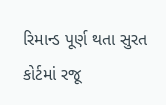રિમાન્ડ પૂર્ણ થતા સુરત કોર્ટમાં રજૂ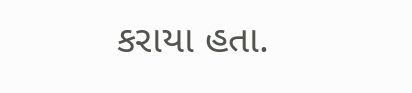કરાયા હતા.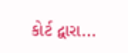કોર્ટ દ્વારા...